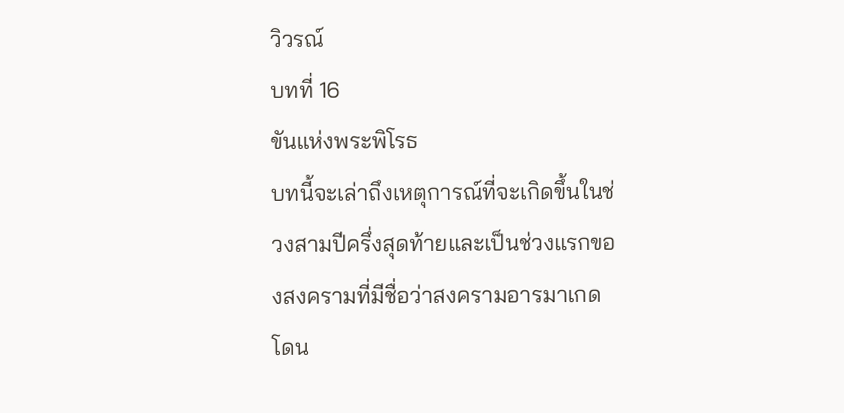วิวรณ์
บทที่ 16
ขันแห่งพระพิโรธ
บทนี้จะเล่าถึงเหตุการณ์ที่จะเกิดขึ้นในช่วงสามปีครึ่งสุดท้ายและเป็นช่วงแรกของสงครามที่มีชื่อว่าสงครามอารมาเกดโดน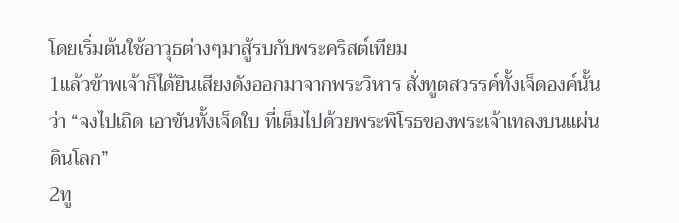โดยเริ่มต้นใช้อาวุธต่างๆมาสู้รบกับพระคริสต์เทียม
1แล้วข้าพเจ้าก็ได้ยินเสียงดังออกมาจากพระวิหาร สั่งทูตสวรรค์ทั้งเจ็ดองค์นั้นว่า “จงไปเถิด เอาขันทั้งเจ็ดใบ ที่เต็มไปด้วยพระพิโรธของพระเจ้าเทลงบนแผ่นดินโลก”
2ทู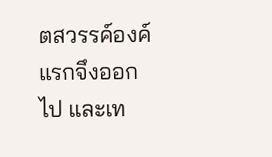ตสวรรค์องค์แรกจึงออกไป และเท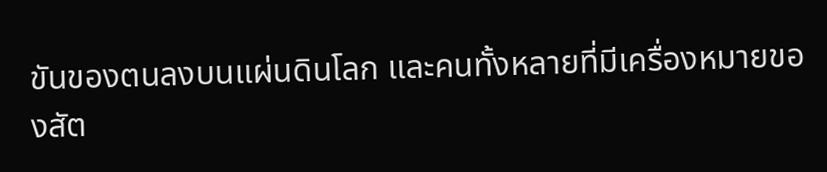ขันของตนลงบนแผ่นดินโลก และคนทั้งหลายที่มีเครื่องหมายของสัต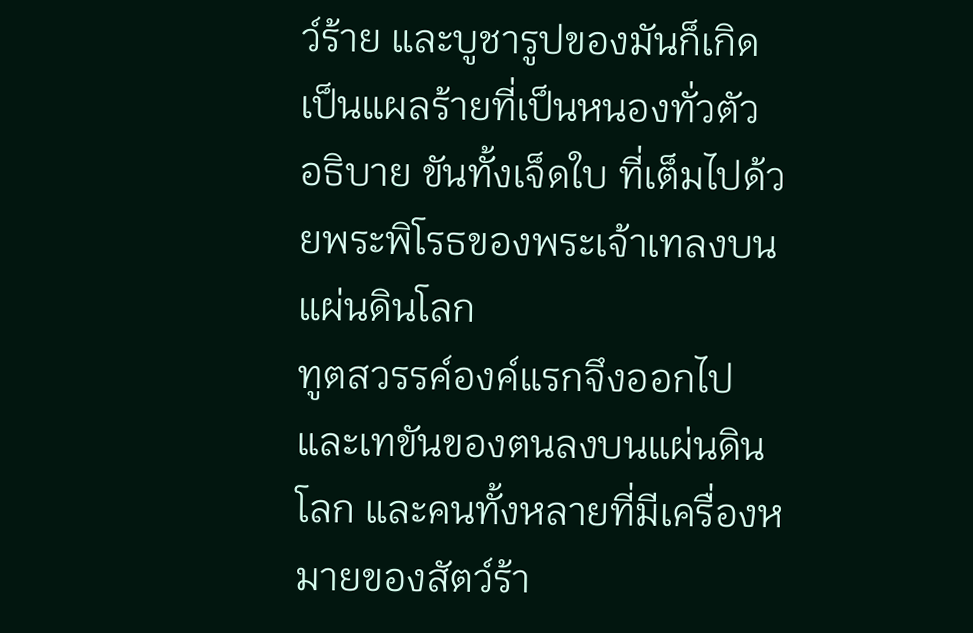ว์ร้าย และบูชารูปของมันก็เกิดเป็นแผลร้ายที่เป็นหนองทั่วตัว
อธิบาย ขันทั้งเจ็ดใบ ที่เต็มไปด้วยพระพิโรธของพระเจ้าเทลงบนแผ่นดินโลก
ทูตสวรรค์องค์แรกจึงออกไป และเทขันของตนลงบนแผ่นดินโลก และคนทั้งหลายที่มีเครื่องหมายของสัตว์ร้า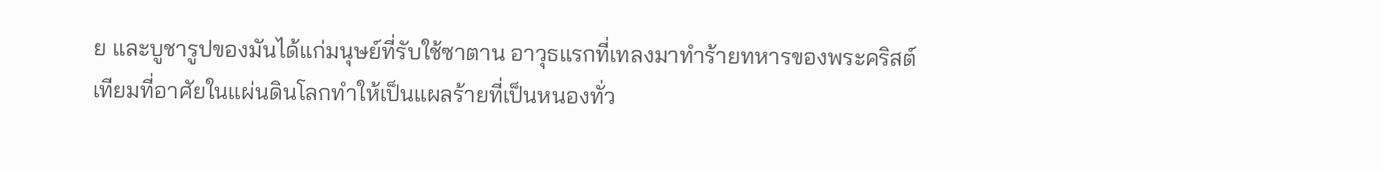ย และบูชารูปของมันได้แก่มนุษย์ที่รับใช้ซาตาน อาวุธแรกที่เทลงมาทำร้ายทหารของพระคริสต์เทียมที่อาศัยในแผ่นดินโลกทำให้เป็นแผลร้ายที่เป็นหนองทั่ว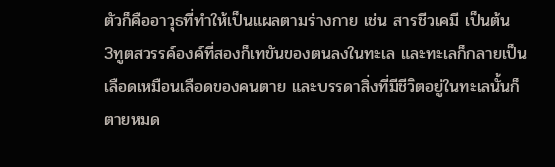ตัวก็คืออาวุธที่ทำให้เป็นแผลตามร่างกาย เช่น สารชีวเคมี เป็นต้น
3ทูตสวรรค์องค์ที่สองก็เทขันของตนลงในทะเล และทะเลก็กลายเป็นเลือดเหมือนเลือดของคนตาย และบรรดาสิ่งที่มีชีวิตอยู่ในทะเลนั้นก็ตายหมด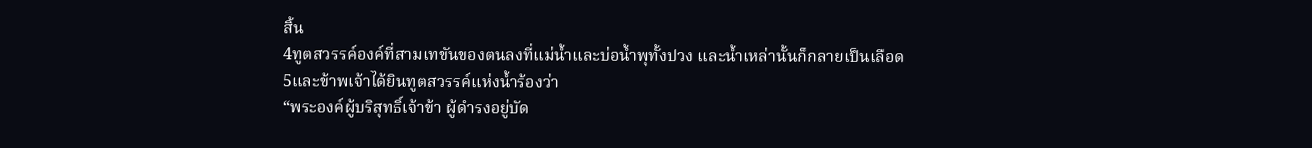สิ้น
4ทูตสวรรค์องค์ที่สามเทขันของตนลงที่แม่น้ำและบ่อน้ำพุทั้งปวง และน้ำเหล่านั้นก็กลายเป็นเลือด
5และข้าพเจ้าได้ยินทูตสวรรค์แห่งน้ำร้องว่า
“พระองค์ผู้บริสุทธิ์เจ้าข้า ผู้ดำรงอยู่บัด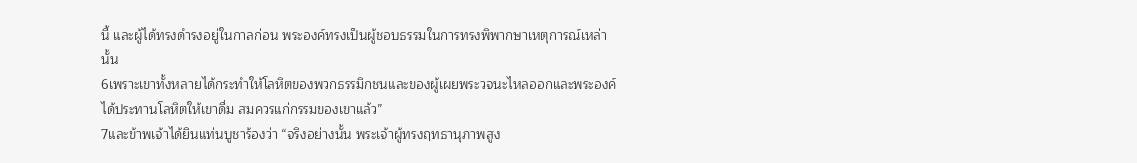นี้ และผู้ได้ทรงดำรงอยู่ในกาลก่อน พระองค์ทรงเป็นผู้ชอบธรรมในการทรงพิพากษาเหตุการณ์เหล่านั้น
6เพราะเขาทั้งหลายได้กระทำให้โลหิตของพวกธรรมิกชนและของผู้เผยพระวจนะไหลออกและพระองค์ได้ประทานโลหิตให้เขาดื่ม สมควรแก่กรรมของเขาแล้ว”
7และข้าพเจ้าได้ยินแท่นบูชาร้องว่า “จริงอย่างนั้น พระเจ้าผู้ทรงฤทธานุภาพสูง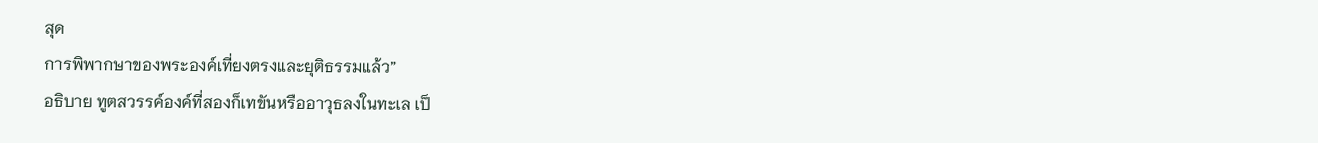สุด
การพิพากษาของพระองค์เที่ยงตรงและยุติธรรมแล้ว”
อธิบาย ทูตสวรรค์องค์ที่สองก็เทขันหรืออาวุธลงในทะเล เป็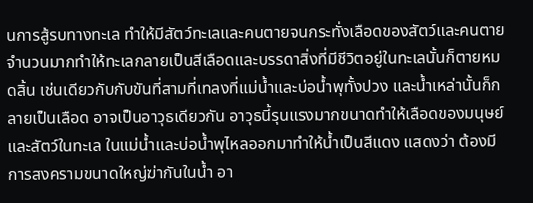นการสู้รบทางทะเล ทำให้มีสัตว์ทะเลและคนตายจนกระทั่งเลือดของสัตว์และคนตายจำนวนมากทำให้ทะเลกลายเป็นสีเลือดและบรรดาสิ่งที่มีชีวิตอยู่ในทะเลนั้นก็ตายหมดสิ้น เช่นเดียวกับกับขันที่สามที่เทลงที่แม่น้ำและบ่อน้ำพุทั้งปวง และน้ำเหล่านั้นก็กลายเป็นเลือด อาจเป็นอาวุธเดียวกัน อาวุธนี้รุนแรงมากขนาดทำให้เลือดของมนุษย์และสัตว์ในทะเล ในแม่น้ำและบ่อน้ำพุไหลออกมาทำให้น้ำเป็นสีแดง แสดงว่า ต้องมีการสงครามขนาดใหญ่ฆ่ากันในน้ำ อา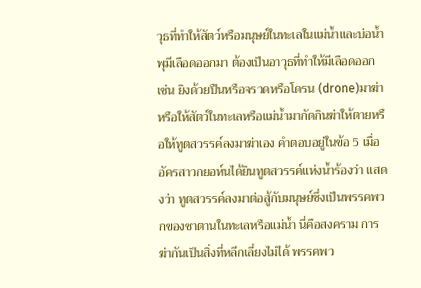วุธที่ทำให้สัตว์หรือมนุษย์ในทะเลในแม่น้ำและบ่อน้ำพุมีเลือดออกมา ต้องเป็นอาวุธที่ทำให้มีเลือดออก เช่น ยิงด้วยปืนหรือจรวดหรือโดรน (drone)มาฆ่าหรือให้สัตว์ในทะเลหรือแม่น้ำมากัดกินฆ่าให้ตายหรือให้ทูตสวรรค์ลงมาฆ่าเอง คำตอบอยู่ในข้อ 5 เมื่ออัครสาวกยอห์นได้ยินทูตสวรรค์แห่งน้ำร้องว่า แสดงว่า ทูตสวรรค์ลงมาต่อสู้กับมนุษย์ซึ่งเป็นพรรคพวกของซาตานในทะเลหรือแม่น้ำ นี่คือสงคราม การฆ่ากันเป็นสิ่งที่หลีกเลี่ยงไม่ได้ พรรคพว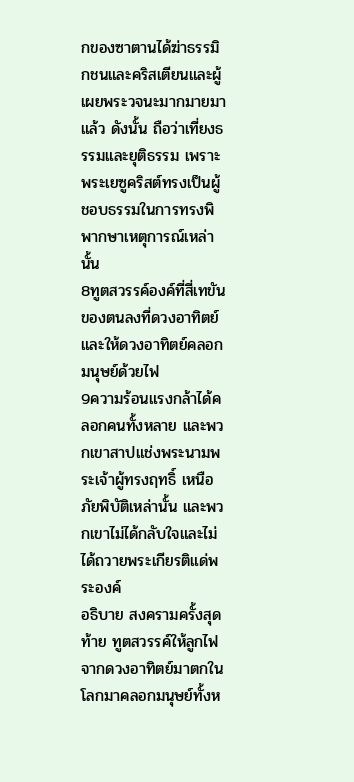กของซาตานได้ฆ่าธรรมิกชนและคริสเตียนและผู้เผยพระวจนะมากมายมาแล้ว ดังนั้น ถือว่าเที่ยงธรรมและยุติธรรม เพราะพระเยซูคริสต์ทรงเป็นผู้ชอบธรรมในการทรงพิพากษาเหตุการณ์เหล่านั้น
8ทูตสวรรค์องค์ที่สี่เทขันของตนลงที่ดวงอาทิตย์ และให้ดวงอาทิตย์คลอกมนุษย์ด้วยไฟ
9ความร้อนแรงกล้าได้คลอกคนทั้งหลาย และพวกเขาสาปแช่งพระนามพระเจ้าผู้ทรงฤทธิ์ เหนือภัยพิบัติเหล่านั้น และพวกเขาไม่ได้กลับใจและไม่ได้ถวายพระเกียรติแด่พระองค์
อธิบาย สงครามครั้งสุดท้าย ทูตสวรรค์ให้ลูกไฟจากดวงอาทิตย์มาตกในโลกมาคลอกมนุษย์ทั้งห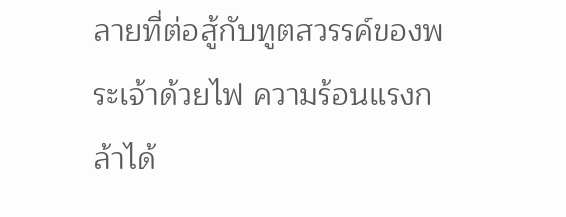ลายที่ต่อสู้กับทูตสวรรค์ของพระเจ้าด้วยไฟ ความร้อนแรงกล้าได้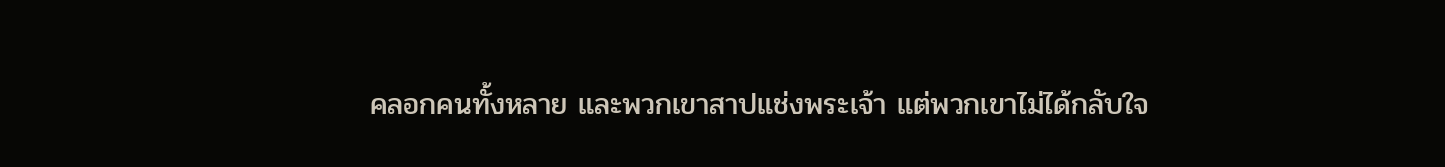คลอกคนทั้งหลาย และพวกเขาสาปแช่งพระเจ้า แต่พวกเขาไม่ได้กลับใจ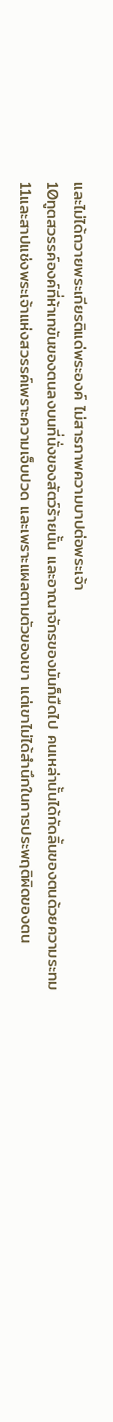และไม่ได้ถวายพระเกียรติแด่พระองค์ ไม่สารภาพความบาปต่อพระเจ้า
10ทูตสวรรค์องค์ที่ห้าเทขันของตนลงบนที่นั่งของสัตว์ร้ายนั้น และอาณาจักรของมันก็มืดไป คนเหล่านั้นได้กัดลิ้นของตนด้วยความระทม
11และสาปแช่งพระเจ้าแห่งสวรรค์เพราะความเจ็บปวด และเพราะแผลตามตัวของเขา แต่เขาไม่ได้สำนึกในการประพฤติผิดของตน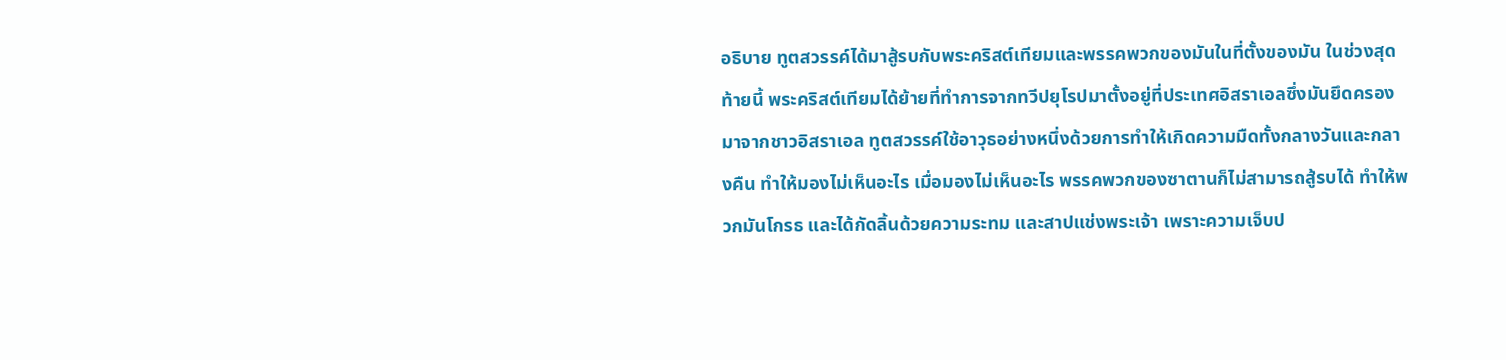อธิบาย ทูตสวรรค์ได้มาสู้รบกับพระคริสต์เทียมและพรรคพวกของมันในที่ตั้งของมัน ในช่วงสุดท้ายนี้ พระคริสต์เทียมได้ย้ายที่ทำการจากทวีปยุโรปมาตั้งอยู่ที่ประเทศอิสราเอลซึ่งมันยึดครองมาจากชาวอิสราเอล ทูตสวรรค์ใช้อาวุธอย่างหนึ่งด้วยการทำให้เกิดความมืดทั้งกลางวันและกลางคืน ทำให้มองไม่เห็นอะไร เมื่อมองไม่เห็นอะไร พรรคพวกของซาตานก็ไม่สามารถสู้รบได้ ทำให้พวกมันโกรธ และได้กัดลิ้นด้วยความระทม และสาปแช่งพระเจ้า เพราะความเจ็บป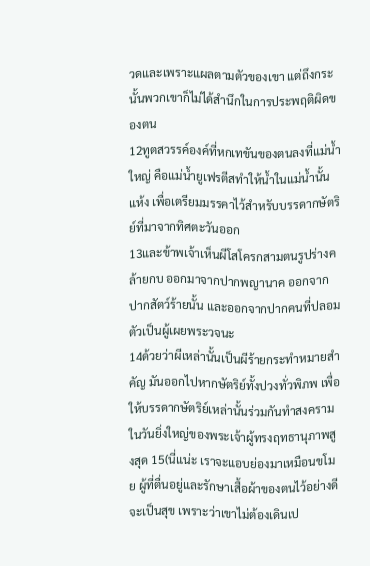วดและเพราะแผลตามตัวของเขา แต่ถึงกระนั้นพวกเขาก็ไม่ได้สำนึกในการประพฤติผิดของตน
12ทูตสวรรค์องค์ที่หกเทขันของตนลงที่แม่น้ำใหญ่ คือแม่น้ำยูเฟรตีสทำให้น้ำในแม่น้ำนั้นแห้ง เพื่อเตรียมมรรคาไว้สำหรับบรรดากษัตริย์ที่มาจากทิศตะวันออก
13และข้าพเจ้าเห็นผีโสโครกสามตนรูปร่างคล้ายกบ ออกมาจากปากพญานาค ออกจากปากสัตว์ร้ายนั้น และออกจากปากคนที่ปลอมตัวเป็นผู้เผยพระวจนะ
14ด้วยว่าผีเหล่านั้นเป็นผีร้ายกระทำหมายสำคัญ มันออกไปหากษัตริย์ทั้งปวงทั่วพิภพ เพื่อให้บรรดากษัตริย์เหล่านั้นร่วมกันทำสงคราม ในวันยิ่งใหญ่ของพระเจ้าผู้ทรงฤทธานุภาพสูงสุด 15(นี่แน่ะ เราจะแอบย่องมาเหมือนขโมย ผู้ที่ตื่นอยู่และรักษาเสื้อผ้าของตนไว้อย่างดีจะเป็นสุข เพราะว่าเขาไม่ต้องเดินเป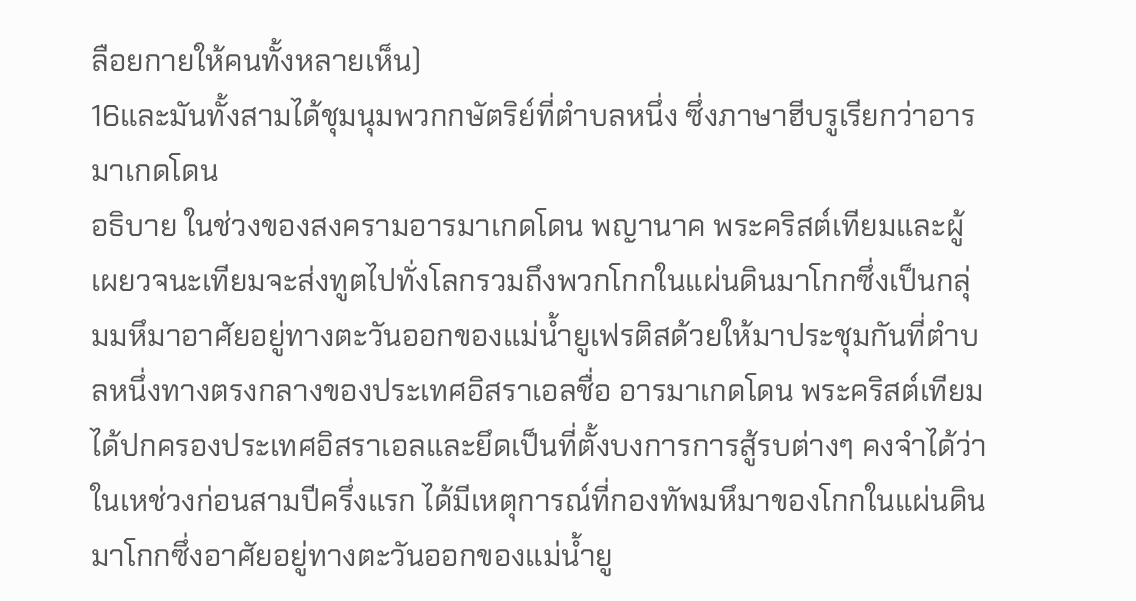ลือยกายให้คนทั้งหลายเห็น)
16และมันทั้งสามได้ชุมนุมพวกกษัตริย์ที่ตำบลหนึ่ง ซึ่งภาษาฮีบรูเรียกว่าอารมาเกดโดน
อธิบาย ในช่วงของสงครามอารมาเกดโดน พญานาค พระคริสต์เทียมและผู้เผยวจนะเทียมจะส่งทูตไปทั่งโลกรวมถึงพวกโกกในแผ่นดินมาโกกซึ่งเป็นกลุ่มมหึมาอาศัยอยู่ทางตะวันออกของแม่น้ำยูเฟรติสด้วยให้มาประชุมกันที่ตำบลหนึ่งทางตรงกลางของประเทศอิสราเอลชื่อ อารมาเกดโดน พระคริสต์เทียมได้ปกครองประเทศอิสราเอลและยึดเป็นที่ตั้งบงการการสู้รบต่างๆ คงจำได้ว่า ในเหช่วงก่อนสามปีครึ่งแรก ได้มีเหตุการณ์ที่กองทัพมหึมาของโกกในแผ่นดินมาโกกซึ่งอาศัยอยู่ทางตะวันออกของแม่น้ำยู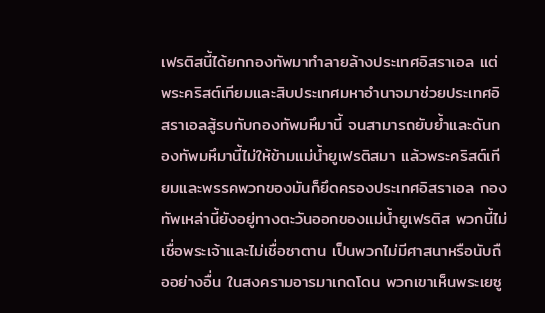เฟรติสนี้ได้ยกกองทัพมาทำลายล้างประเทศอิสราเอล แต่พระคริสต์เทียมและสิบประเทศมหาอำนาจมาช่วยประเทศอิสราเอลสู้รบกับกองทัพมหึมานี้ จนสามารถยับย้ำและดันกองทัพมหึมานี้ไม่ให้ข้ามแม่น้ำยูเฟรติสมา แล้วพระคริสต์เทียมและพรรคพวกของมันก็ยึดครองประเทศอิสราเอล กองทัพเหล่านี้ยังอยู่ทางตะวันออกของแม่น้ำยูเฟรติส พวกนี้ไม่เชื่อพระเจ้าและไม่เชื่อซาตาน เป็นพวกไม่มีศาสนาหรือนับถืออย่างอื่น ในสงครามอารมาเกดโดน พวกเขาเห็นพระเยซู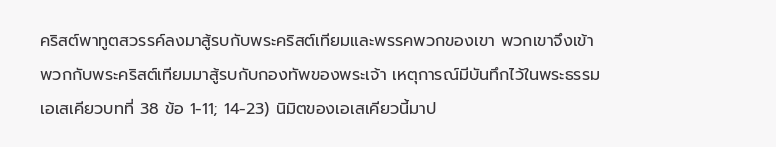คริสต์พาทูตสวรรค์ลงมาสู้รบกับพระคริสต์เทียมและพรรคพวกของเขา พวกเขาจึงเข้าพวกกับพระคริสต์เทียมมาสู้รบกับกองทัพของพระเจ้า เหตุการณ์มีบันทึกไว้ในพระธรรมเอเสเคียวบทที่ 38 ข้อ 1-11; 14-23) นิมิตของเอเสเคียวนี้มาป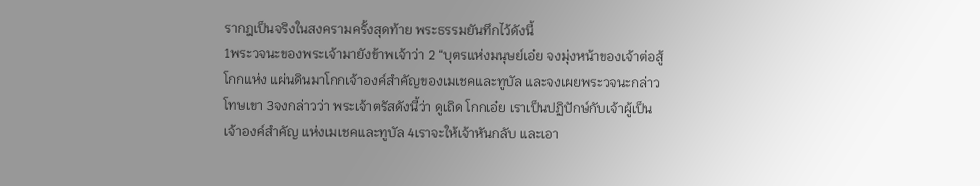รากฎเป็นจริงในสงครามครั้งสุดท้าย พระธรรมยันทึกไว้ดังนี้
1พระวจนะของพระเจ้ามายังข้าพเจ้าว่า 2 “บุตรแห่งมนุษย์เอ๋ย จงมุ่งหน้าของเจ้าต่อสู้โกกแห่ง แผ่นดินมาโกกเจ้าองค์สำคัญของเมเชคและทูบัล และจงเผยพระวจนะกล่าวโทษเขา 3จงกล่าวว่า พระเจ้าตรัสดังนี้ว่า ดูเถิด โกกเอ๋ย เราเป็นปฏิปักษ์กับเจ้าผู้เป็นเจ้าองค์สำคัญ แห่งเมเชคและทูบัล 4เราจะให้เจ้าหันกลับ และเอา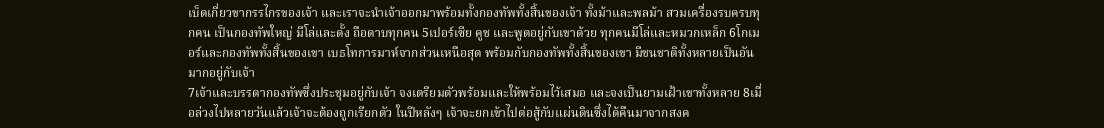เบ็ดเกี่ยวขากรรไกรของเจ้า และเราจะนำเจ้าออกมาพร้อมทั้งกองทัพทั้งสิ้นของเจ้า ทั้งม้าและพลม้า สวมเครื่องรบครบทุกคน เป็นกองทัพใหญ่ มีโล่และดั้ง ถือดาบทุกคน 5เปอร์เซีย คูช และพูตอยู่กับเขาด้วย ทุกคนมีโล่และหมวกเหล็ก 6โกเมอร์และกองทัพทั้งสิ้นของเขา เบธโทการมาห์จากส่วนเหนือสุด พร้อมกับกองทัพทั้งสิ้นของเขา มีชนชาติทั้งหลายเป็นอันมากอยู่กับเจ้า
7เจ้าและบรรดากองทัพซึ่งประชุมอยู่กับเจ้า จงเตรียมตัวพร้อมและให้พร้อมไว้เสมอ และจงเป็นยามเฝ้าเขาทั้งหลาย 8เมื่อล่วงไปหลายวันแล้วเจ้าจะต้องถูกเรียกตัว ในปีหลังๆ เจ้าจะยกเข้าไปต่อสู้กับแผ่นดินซึ่งได้คืนมาจากสงค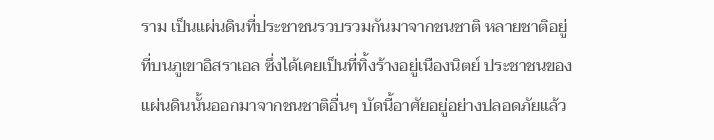ราม เป็นแผ่นดินที่ประชาชนรวบรวมกันมาจากชนชาติ หลายชาติอยู่ที่บนภูเขาอิสราเอล ซึ่งได้เคยเป็นที่ทิ้งร้างอยู่เนืองนิตย์ ประชาชนของแผ่นดินนั้นออกมาจากชนชาติอื่นๆ บัดนี้อาศัยอยู่อย่างปลอดภัยแล้ว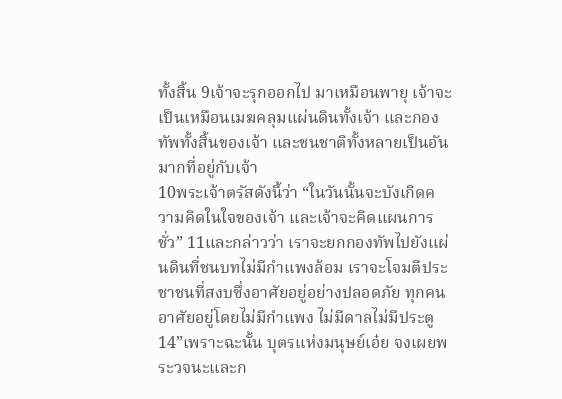ทั้งสิ้น 9เจ้าจะรุกออกไป มาเหมือนพายุ เจ้าจะเป็นเหมือนเมฆคลุมแผ่นดินทั้งเจ้า และกองทัพทั้งสิ้นของเจ้า และชนชาติทั้งหลายเป็นอันมากที่อยู่กับเจ้า
10พระเจ้าตรัสดังนี้ว่า “ในวันนั้นจะบังเกิดความคิดในใจของเจ้า และเจ้าจะคิดแผนการชั่ว” 11และกล่าวว่า เราจะยกกองทัพไปยังแผ่นดินที่ชนบทไม่มีกำแพงล้อม เราจะโจมตีประชาชนที่สงบซึ่งอาศัยอยู่อย่างปลอดภัย ทุกคนอาศัยอยู่โดยไม่มีกำแพง ไม่มีดาลไม่มีประตู
14”เพราะฉะนั้น บุตรแห่งมนุษย์เอ๋ย จงเผยพระวจนะและก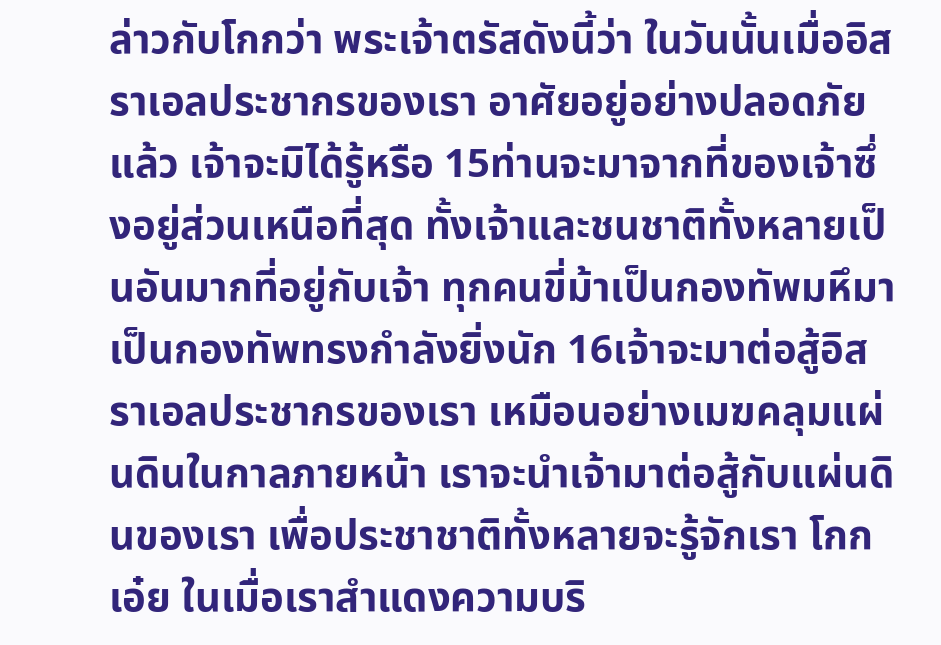ล่าวกับโกกว่า พระเจ้าตรัสดังนี้ว่า ในวันนั้นเมื่ออิสราเอลประชากรของเรา อาศัยอยู่อย่างปลอดภัยแล้ว เจ้าจะมิได้รู้หรือ 15ท่านจะมาจากที่ของเจ้าซึ่งอยู่ส่วนเหนือที่สุด ทั้งเจ้าและชนชาติทั้งหลายเป็นอันมากที่อยู่กับเจ้า ทุกคนขี่ม้าเป็นกองทัพมหึมา เป็นกองทัพทรงกำลังยิ่งนัก 16เจ้าจะมาต่อสู้อิสราเอลประชากรของเรา เหมือนอย่างเมฆคลุมแผ่นดินในกาลภายหน้า เราจะนำเจ้ามาต่อสู้กับแผ่นดินของเรา เพื่อประชาชาติทั้งหลายจะรู้จักเรา โกกเอ๋ย ในเมื่อเราสำแดงความบริ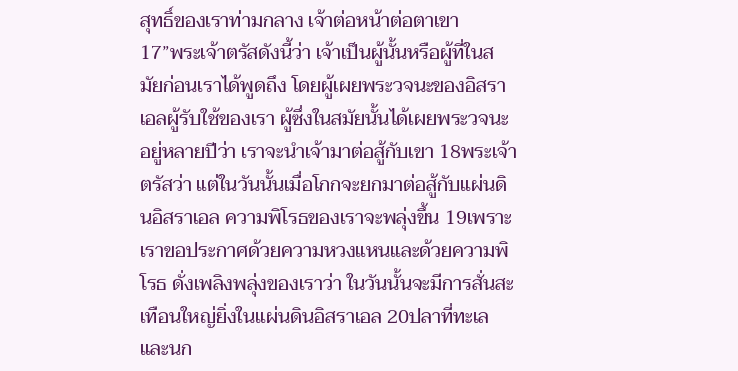สุทธิ์ของเราท่ามกลาง เจ้าต่อหน้าต่อตาเขา
17”พระเจ้าตรัสดังนี้ว่า เจ้าเป็นผู้นั้นหรือผู้ที่ในสมัยก่อนเราได้พูดถึง โดยผู้เผยพระวจนะของอิสราเอลผู้รับใช้ของเรา ผู้ซึ่งในสมัยนั้นได้เผยพระวจนะอยู่หลายปีว่า เราจะนำเจ้ามาต่อสู้กับเขา 18พระเจ้าตรัสว่า แต่ในวันนั้นเมื่อโกกจะยกมาต่อสู้กับแผ่นดินอิสราเอล ความพิโรธของเราจะพลุ่งขึ้น 19เพราะเราขอประกาศด้วยความหวงแหนและด้วยความพิโรธ ดั่งเพลิงพลุ่งของเราว่า ในวันนั้นจะมีการสั่นสะเทือนใหญ่ยิ่งในแผ่นดินอิสราเอล 20ปลาที่ทะเลและนก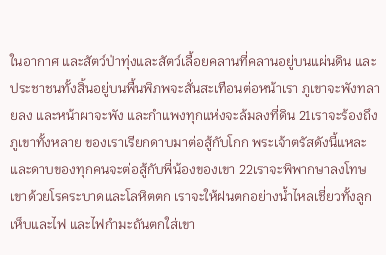ในอากาศ และสัตว์ป่าทุ่งและสัตว์เลื้อยคลานที่คลานอยู่บนแผ่นดิน และประชาชนทั้งสิ้นอยู่บนพื้นพิภพจะสั่นสะเทือนต่อหน้าเรา ภูเขาจะพังทลายลง และหน้าผาจะพัง และกำแพงทุกแห่งจะล้มลงที่ดิน 21เราจะร้องถึงภูเขาทั้งหลาย ของเราเรียกดาบมาต่อสู้กับโกก พระเจ้าตรัสดังนี้แหละ และดาบของทุกคนจะต่อสู้กับพี่น้องของเขา 22เราจะพิพากษาลงโทษเขาด้วยโรคระบาดและโลหิตตก เราจะให้ฝนตกอย่างน้ำไหลเชี่ยวทั้งลูกเห็บและไฟ และไฟกำมะถันตกใส่เขา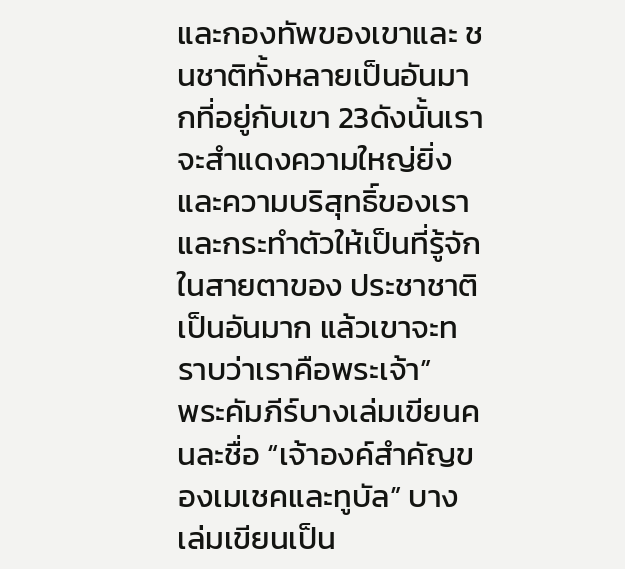และกองทัพของเขาและ ชนชาติทั้งหลายเป็นอันมากที่อยู่กับเขา 23ดังนั้นเราจะสำแดงความใหญ่ยิ่งและความบริสุทธิ์ของเรา และกระทำตัวให้เป็นที่รู้จักในสายตาของ ประชาชาติเป็นอันมาก แล้วเขาจะทราบว่าเราคือพระเจ้า”
พระคัมภีร์บางเล่มเขียนคนละชื่อ “เจ้าองค์สำคัญของเมเชคและทูบัล” บางเล่มเขียนเป็น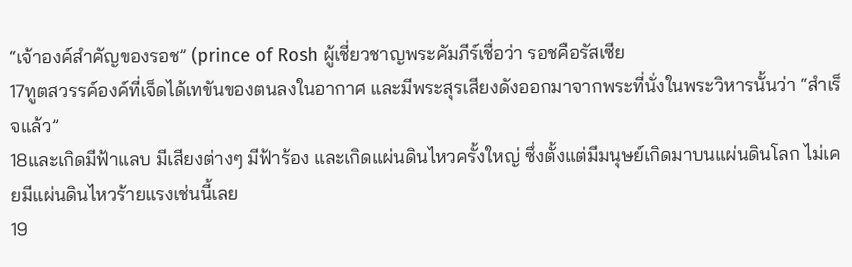“เจ้าองค์สำคัญของรอช” (prince of Rosh ผู้เชี่ยวชาญพระคัมภีร์เชื่อว่า รอชคือรัสเซีย
17ทูตสวรรค์องค์ที่เจ็ดได้เทขันของตนลงในอากาศ และมีพระสุรเสียงดังออกมาจากพระที่นั่งในพระวิหารนั้นว่า “สำเร็จแล้ว”
18และเกิดมีฟ้าแลบ มีเสียงต่างๆ มีฟ้าร้อง และเกิดแผ่นดินไหวครั้งใหญ่ ซึ่งตั้งแต่มีมนุษย์เกิดมาบนแผ่นดินโลก ไม่เคยมีแผ่นดินไหวร้ายแรงเช่นนี้เลย
19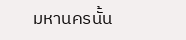มหานครนั้น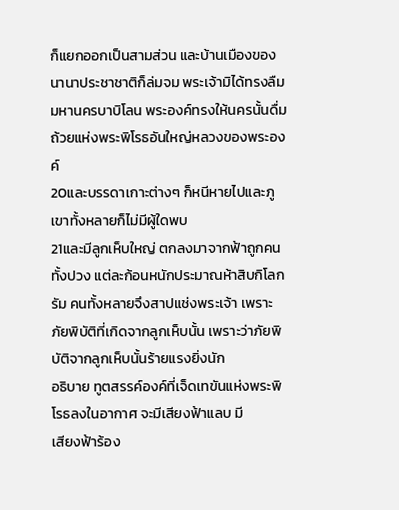ก็แยกออกเป็นสามส่วน และบ้านเมืองของนานาประชาชาติก็ล่มจม พระเจ้ามิได้ทรงลืมมหานครบาบิโลน พระองค์ทรงให้นครนั้นดื่มถ้วยแห่งพระพิโรธอันใหญ่หลวงของพระองค์
20และบรรดาเกาะต่างๆ ก็หนีหายไปและภูเขาทั้งหลายก็ไม่มีผู้ใดพบ
21และมีลูกเห็บใหญ่ ตกลงมาจากฟ้าถูกคนทั้งปวง แต่ละก้อนหนักประมาณห้าสิบกิโลกรัม คนทั้งหลายจึงสาปแช่งพระเจ้า เพราะภัยพิบัติที่เกิดจากลูกเห็บนั้น เพราะว่าภัยพิบัติจากลูกเห็บนั้นร้ายแรงยิ่งนัก
อธิบาย ทูตสรรค์องค์ที่เจ็ดเทขันแห่งพระพิโรธลงในอากาศ จะมีเสียงฟ้าแลบ มี
เสียงฟ้าร้อง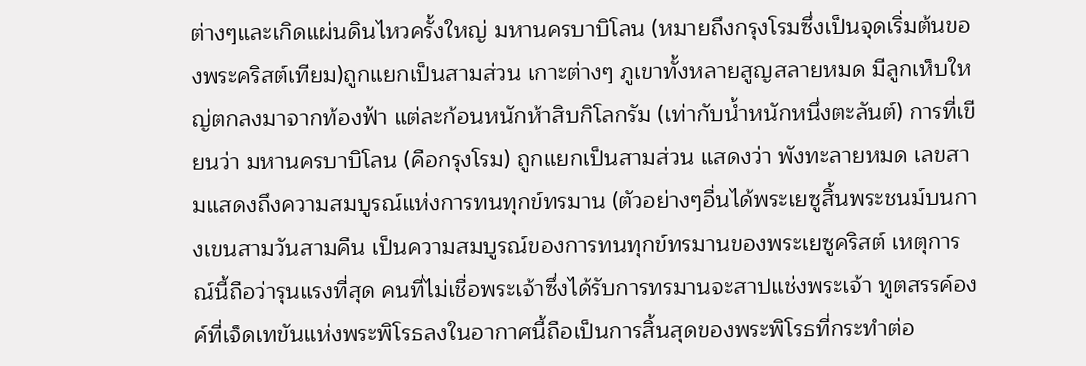ต่างๆและเกิดแผ่นดินไหวครั้งใหญ่ มหานครบาบิโลน (หมายถึงกรุงโรมซึ่งเป็นจุดเริ่มต้นของพระคริสต์เทียม)ถูกแยกเป็นสามส่วน เกาะต่างๆ ภูเขาทั้งหลายสูญสลายหมด มีลูกเห็บใหญ่ตกลงมาจากท้องฟ้า แต่ละก้อนหนักห้าสิบกิโลกรัม (เท่ากับน้ำหนักหนึ่งตะลันต์) การที่เขียนว่า มหานครบาบิโลน (คือกรุงโรม) ถูกแยกเป็นสามส่วน แสดงว่า พังทะลายหมด เลขสามแสดงถึงความสมบูรณ์แห่งการทนทุกข์ทรมาน (ตัวอย่างๆอื่นได้พระเยซูสิ้นพระชนม์บนกางเขนสามวันสามคืน เป็นความสมบูรณ์ของการทนทุกข์ทรมานของพระเยซูคริสต์ เหตุการณ์นี้ถือว่ารุนแรงที่สุด คนที่ไม่เชื่อพระเจ้าซึ่งได้รับการทรมานจะสาปแช่งพระเจ้า ทูตสรรค์องค์ที่เจ็ดเทขันแห่งพระพิโรธลงในอากาศนี้ถือเป็นการสิ้นสุดของพระพิโรธที่กระทำต่อ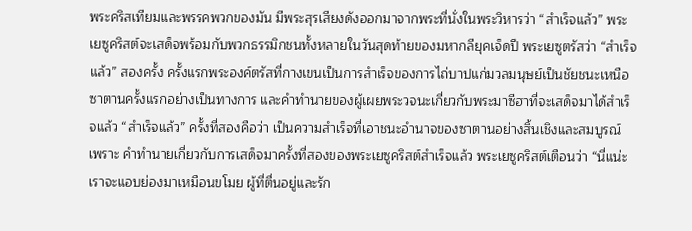พระคริสเทียมและพรรคพวกของมัน มีพระสุรเสียงดังออกมาจากพระที่นั่งในพระวิหารว่า “สำเร็จแล้ว” พระเยซูคริสต์จะเสด็จพร้อมกับพวกธรรมิกชนทั้งหลายในวันสุดท้ายของมหากลียุคเจ็ดปี พระเยซูตรัสว่า “สำเร็จแล้ว” สองครั้ง ครั้งแรกพระองค์ตรัสที่กางเขนเป็นการสำเร็จของการไถ่บาปแก่มวลมนุษย์เป็นชัยชนะเหนือซาตานครั้งแรกอย่างเป็นทางการ และคำทำนายของผู้เผยพระวจนะเกี่ยวกับพระมาซีฮาที่จะเสด็จมาได้สำเร็จแล้ว “สำเร็จแล้ว” ครั้งที่สองคือว่า เป็นความสำเร็จที่เอาชนะอำนาจของซาตานอย่างสิ้นเชิงและสมบูรณ์ เพราะ คำทำนายเกี่ยวกับการเสด็จมาครั้งที่สองของพระเยซูคริสต์สำเร็จแล้ว พระเยซูคริสต์เตือนว่า “นี่แน่ะ เราจะแอบย่องมาเหมือนขโมย ผู้ที่ตื่นอยู่และรัก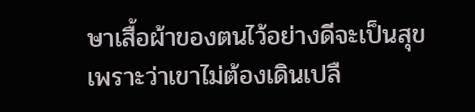ษาเสื้อผ้าของตนไว้อย่างดีจะเป็นสุข เพราะว่าเขาไม่ต้องเดินเปลื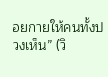อยกายให้คนทั้งปวงเห็น” (วิ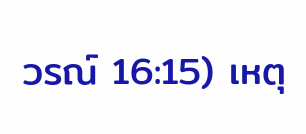วรณ์ 16:15) เหตุ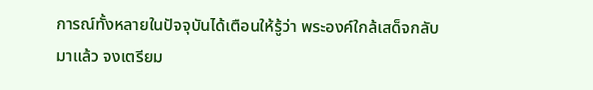การณ์ทั้งหลายในปัจจุบันได้เตือนให้รู้ว่า พระองค์ใกล้เสด็จกลับมาแล้ว จงเตรียม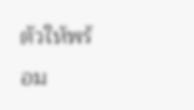ตัวให้พร้อม